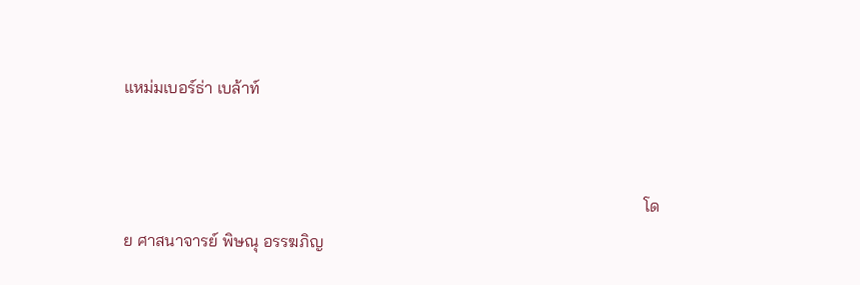แหม่มเบอร์ธ่า เบล้าท์


                                                                                                                             โดย ศาสนาจารย์ พิษณุ อรรฆภิญ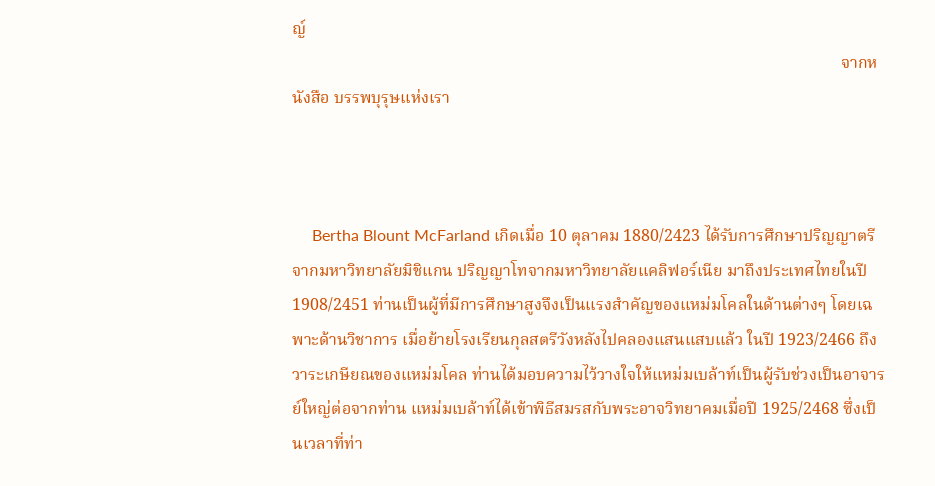ญ์
                                                                                                                                    จากหนังสือ บรรพบุรุษแห่งเรา



     Bertha Blount McFarland เกิดเมื่อ 10 ตุลาคม 1880/2423 ได้รับการศึกษาปริญญาตรีจากมหาวิทยาลัยมิชิแกน ปริญญาโทจากมหาวิทยาลัยแคลิฟอร์เนีย มาถึงประเทศไทยในปี 1908/2451 ท่านเป็นผู้ที่มีการศึกษาสูงจึงเป็นแรงสำคัญของแหม่มโคลในด้านต่างๆ โดยเฉพาะด้านวิชาการ เมื่อย้ายโรงเรียนกุลสตรีวังหลังไปคลองแสนแสบแล้ว ในปี 1923/2466 ถึงวาระเกษียณของแหม่มโคล ท่านได้มอบความไว้วางใจให้แหม่มเบล้าท์เป็นผู้รับช่วงเป็นอาจารย์ใหญ่ต่อจากท่าน แหม่มเบล้าท์ได้เข้าพิธีสมรสกับพระอาจวิทยาคมเมื่อปี 1925/2468 ซึ่งเป็นเวลาที่ท่า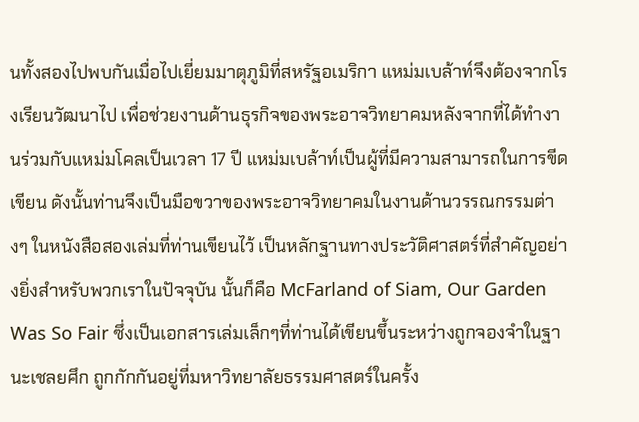นทั้งสองไปพบกันเมื่อไปเยี่ยมมาตุภูมิที่สหรัฐอเมริกา แหม่มเบล้าท์จึงต้องจากโรงเรียนวัฒนาไป เพื่อช่วยงานด้านธุรกิจของพระอาจวิทยาคมหลังจากที่ได้ทำงานร่วมกับแหม่มโคลเป็นเวลา 17 ปี แหม่มเบล้าท์เป็นผู้ที่มีความสามารถในการขีดเขียน ดังนั้นท่านจึงเป็นมือขวาของพระอาจวิทยาคมในงานด้านวรรณกรรมต่างๆ ในหนังสือสองเล่มที่ท่านเขียนไว้ เป็นหลักฐานทางประวัติศาสตร์ที่สำคัญอย่างยิ่งสำหรับพวกเราในปัจจุบัน นั้นก็คือ McFarland of Siam, Our Garden Was So Fair ซึ่งเป็นเอกสารเล่มเล็กๆที่ท่านได้เขียนขึ้นระหว่างถูกจองจำในฐานะเชลยศึก ถูกกักกันอยู่ที่มหาวิทยาลัยธรรมศาสตร์ในครั้ง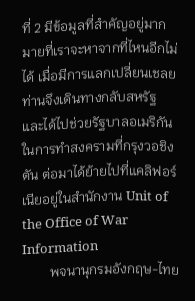ที่ 2 มีข้อมูลที่สำคัญอยู่มากมายที่เราจะหาจากที่ไหนอีกไม่ได้ เมื่อมีการแลกเปลี่ยนเชลย ท่านจึงเดินทางกลับสหรัฐ และได้ไปช่วยรัฐบาลอเมริกันในการทำสงครามที่กรุงวอชิงตัน ต่อมาได้ย้ายไปที่แคลิฟอร์เนียอยู่ในสำนักงาน Unit of the Office of War Information
        พจนานุกรมอังกฤษ-ไทย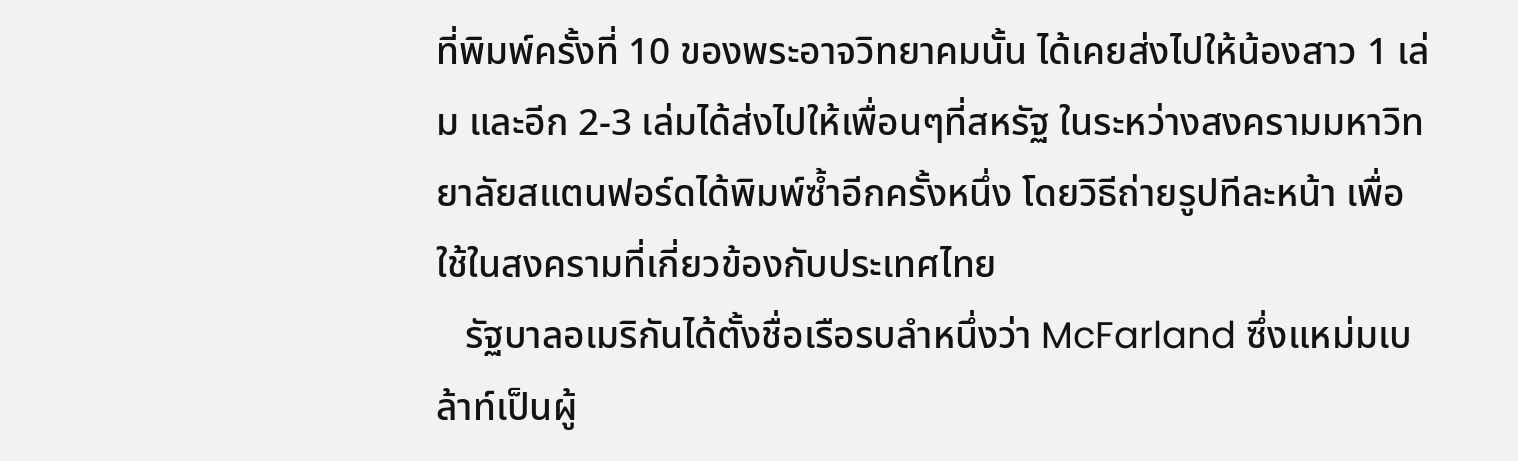ที่พิมพ์ครั้งที่ 10 ของพระอาจวิทยาคมนั้น ได้เคยส่งไปให้น้องสาว 1 เล่ม และอีก 2-3 เล่มได้ส่งไปให้เพื่อนๆที่สหรัฐ ในระหว่างสงครามมหาวิทยาลัยสแตนฟอร์ดได้พิมพ์ซ้ำอีกครั้งหนึ่ง โดยวิธีถ่ายรูปทีละหน้า เพื่อใช้ในสงครามที่เกี่ยวข้องกับประเทศไทย
   รัฐบาลอเมริกันได้ตั้งชื่อเรือรบลำหนึ่งว่า McFarland ซึ่งแหม่มเบล้าท์เป็นผู้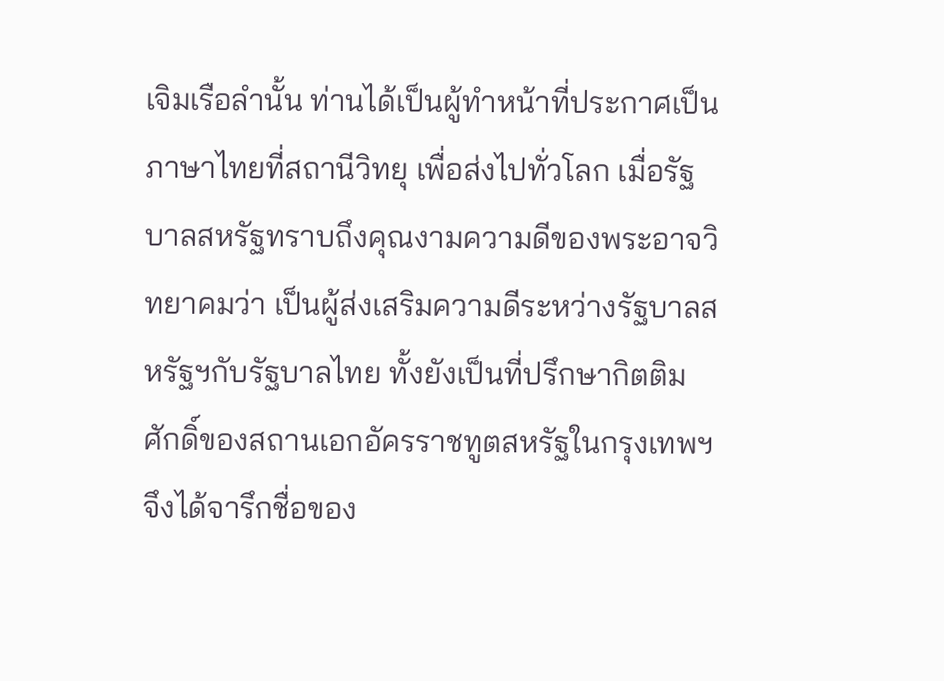เจิมเรือลำนั้น ท่านได้เป็นผู้ทำหน้าที่ประกาศเป็นภาษาไทยที่สถานีวิทยุ เพื่อส่งไปทั่วโลก เมื่อรัฐบาลสหรัฐทราบถึงคุณงามความดีของพระอาจวิทยาคมว่า เป็นผู้ส่งเสริมความดีระหว่างรัฐบาลสหรัฐฯกับรัฐบาลไทย ทั้งยังเป็นที่ปรึกษากิตติมศักดิ์ของสถานเอกอัครราชทูตสหรัฐในกรุงเทพฯ จึงได้จารึกชื่อของ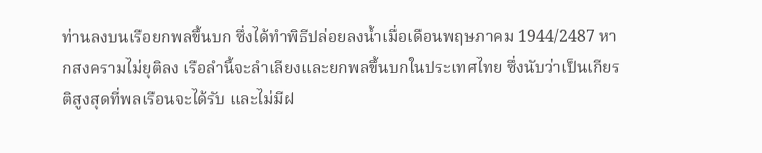ท่านลงบนเรือยกพลขึ้นบก ซึ่งได้ทำพิธีปล่อยลงน้ำเมื่อเดือนพฤษภาคม 1944/2487 หากสงครามไม่ยุติลง เรือลำนี้จะลำเลียงและยกพลขึ้นบกในประเทศไทย ซึ่งนับว่าเป็นเกียรติสูงสุดที่พลเรือนจะได้รับ และไม่มีฝ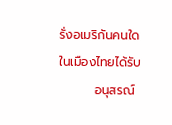รั่งอเมริกันคนใดในเมืองไทยได้รับ
        อนุสรณ์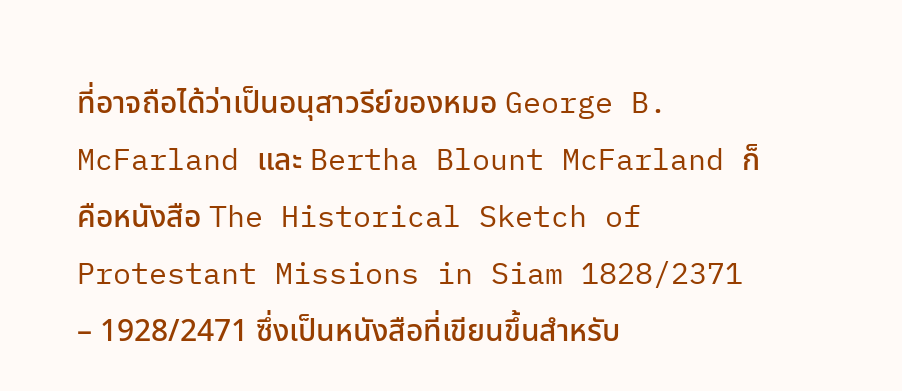ที่อาจถือได้ว่าเป็นอนุสาวรีย์ของหมอ George B. McFarland และ Bertha Blount McFarland ก็คือหนังสือ The Historical Sketch of Protestant Missions in Siam 1828/2371 – 1928/2471 ซึ่งเป็นหนังสือที่เขียนขึ้นสำหรับ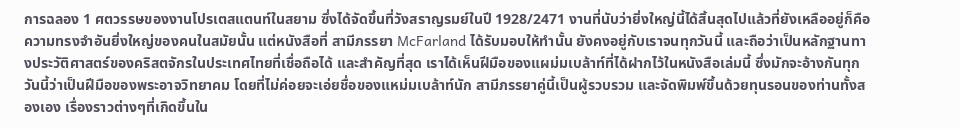การฉลอง 1 ศตวรรษของงานโปรเตสแตนท์ในสยาม ซึ่งได้จัดขึ้นที่วังสราญรมย์ในปี 1928/2471 งานที่นับว่ายิ่งใหญ่นี้ได้สิ้นสุดไปแล้วที่ยังเหลืออยู่ก็คือความทรงจำอันยิ่งใหญ่ของคนในสมัยนั้น แต่หนังสือที่ สามีภรรยา McFarland ได้รับมอบให้ทำนั้น ยังคงอยู่กับเราจนทุกวันนี้ และถือว่าเป็นหลักฐานทางประวัติศาสตร์ของคริสตจักรในประเทศไทยที่เชื่อถือได้ และสำคัญที่สุด เราได้เห็นฝีมือของแผม่มเบล้าท์ที่ได้ฝากไว้ในหนังสือเล่มนี้ ซึ่งมักจะอ้างกันทุกวันนี้ว่าเป็นฝีมือของพระอาจวิทยาคม โดยที่ไม่ค่อยจะเอ่ยชื่อของแหม่มเบล้าท์นัก สามีภรรยาคู่นี้เป็นผู้รวบรวม และจัดพิมพ์ขึ้นด้วยทุนรอนของท่านทั้งสองเอง เรื่องราวต่างๆที่เกิดขึ้นใน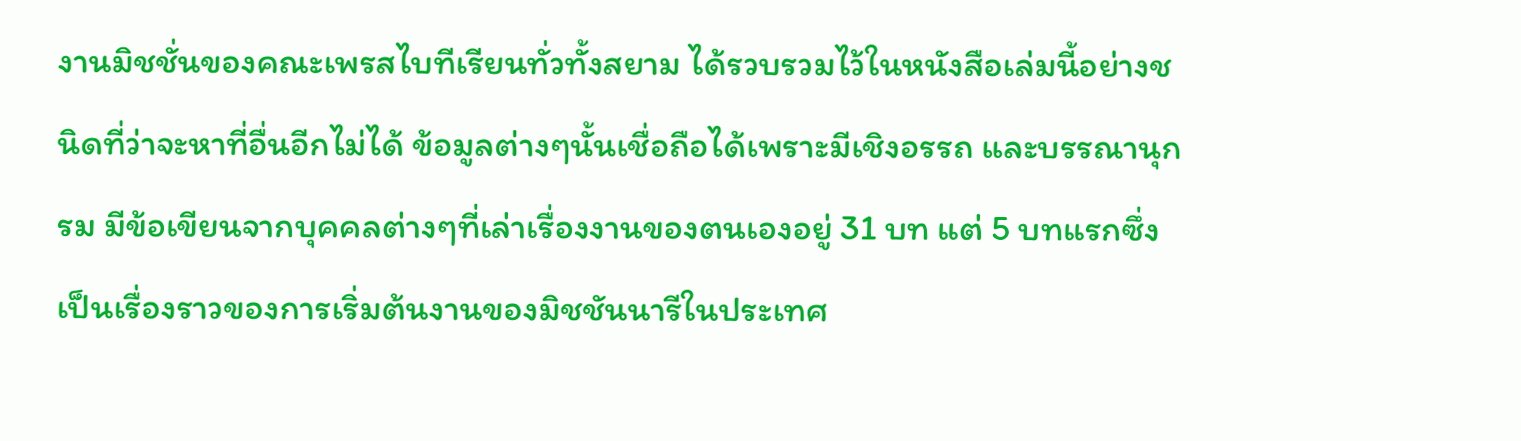งานมิชชั่นของคณะเพรสไบทีเรียนทั่วทั้งสยาม ได้รวบรวมไว้ในหนังสือเล่มนี้อย่างชนิดที่ว่าจะหาที่อื่นอีกไม่ได้ ข้อมูลต่างๆนั้นเชื่อถือได้เพราะมีเชิงอรรถ และบรรณานุกรม มีข้อเขียนจากบุคคลต่างๆที่เล่าเรื่องงานของตนเองอยู่ 31 บท แต่ 5 บทแรกซึ่งเป็นเรื่องราวของการเริ่มต้นงานของมิชชันนารีในประเทศ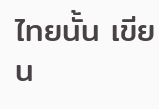ไทยนั้น เขียน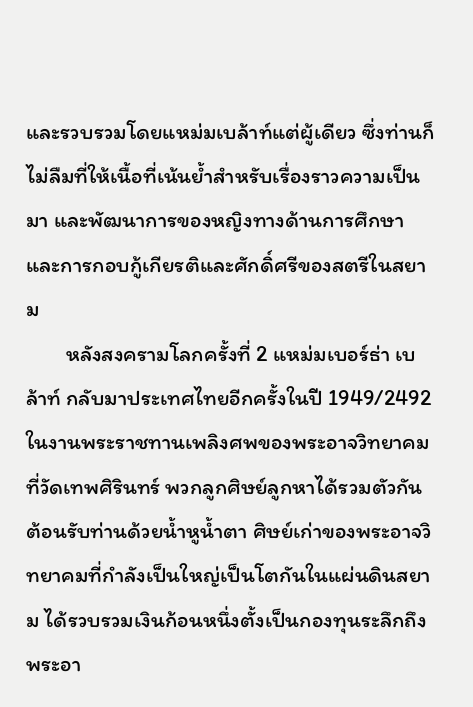และรวบรวมโดยแหม่มเบล้าท์แต่ผู้เดียว ซึ่งท่านก็ไม่ลืมที่ให้เนื้อที่เน้นย้ำสำหรับเรื่องราวความเป็นมา และพัฒนาการของหญิงทางด้านการศึกษาและการกอบกู้เกียรติและศักดิ์ศรีของสตรีในสยาม
        หลังสงครามโลกครั้งที่ 2 แหม่มเบอร์ธ่า เบล้าท์ กลับมาประเทศไทยอีกครั้งในปี 1949/2492 ในงานพระราชทานเพลิงศพของพระอาจวิทยาคมที่วัดเทพศิรินทร์ พวกลูกศิษย์ลูกหาได้รวมตัวกันต้อนรับท่านด้วยน้ำหูน้ำตา ศิษย์เก่าของพระอาจวิทยาคมที่กำลังเป็นใหญ่เป็นโตกันในแผ่นดินสยาม ได้รวบรวมเงินก้อนหนึ่งตั้งเป็นกองทุนระลึกถึงพระอา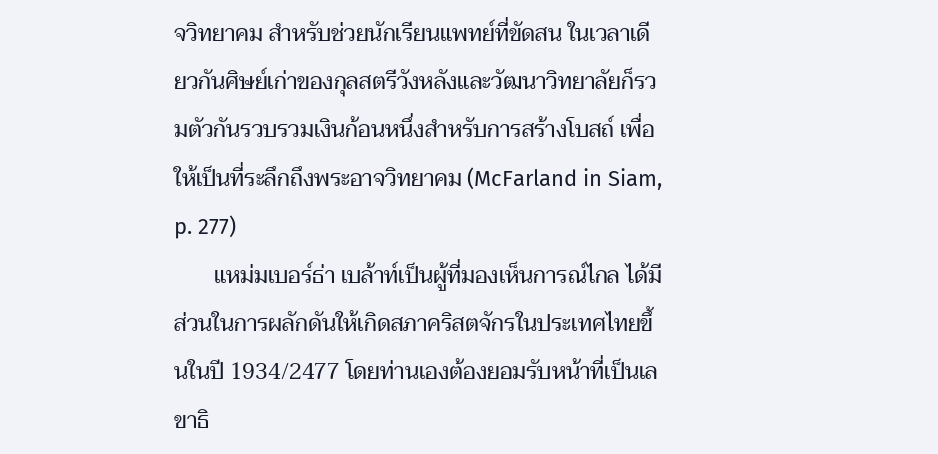จวิทยาคม สำหรับช่วยนักเรียนแพทย์ที่ขัดสน ในเวลาเดียวกันศิษย์เก่าของกุลสตรีวังหลังและวัฒนาวิทยาลัยก็รวมตัวกันรวบรวมเงินก้อนหนึ่งสำหรับการสร้างโบสถ์ เพื่อให้เป็นที่ระลึกถึงพระอาจวิทยาคม (McFarland in Siam, p. 277)
       แหม่มเบอร์ธ่า เบล้าท์เป็นผู้ที่มองเห็นการณ์ไกล ได้มีส่วนในการผลักดันให้เกิดสภาคริสตจักรในประเทศไทยขึ้นในปี 1934/2477 โดยท่านเองต้องยอมรับหน้าที่เป็นเลขาธิ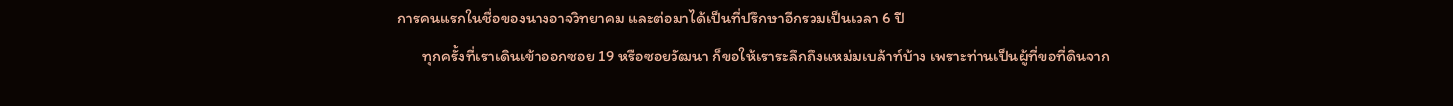การคนแรกในชื่อของนางอาจวิทยาคม และต่อมาได้เป็นที่ปรึกษาอีกรวมเป็นเวลา 6 ปี
       ทุกครั้งที่เราเดินเข้าออกซอย 19 หรือซอยวัฒนา ก็ขอให้เราระลึกถึงแหม่มเบล้าท์บ้าง เพราะท่านเป็นผู้ที่ขอที่ดินจาก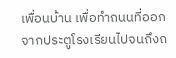เพื่อนบ้าน เพื่อทำถนนที่ออกจากประตูโรงเรียนไปจนถึงถ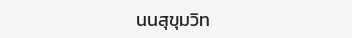นนสุขุมวิท